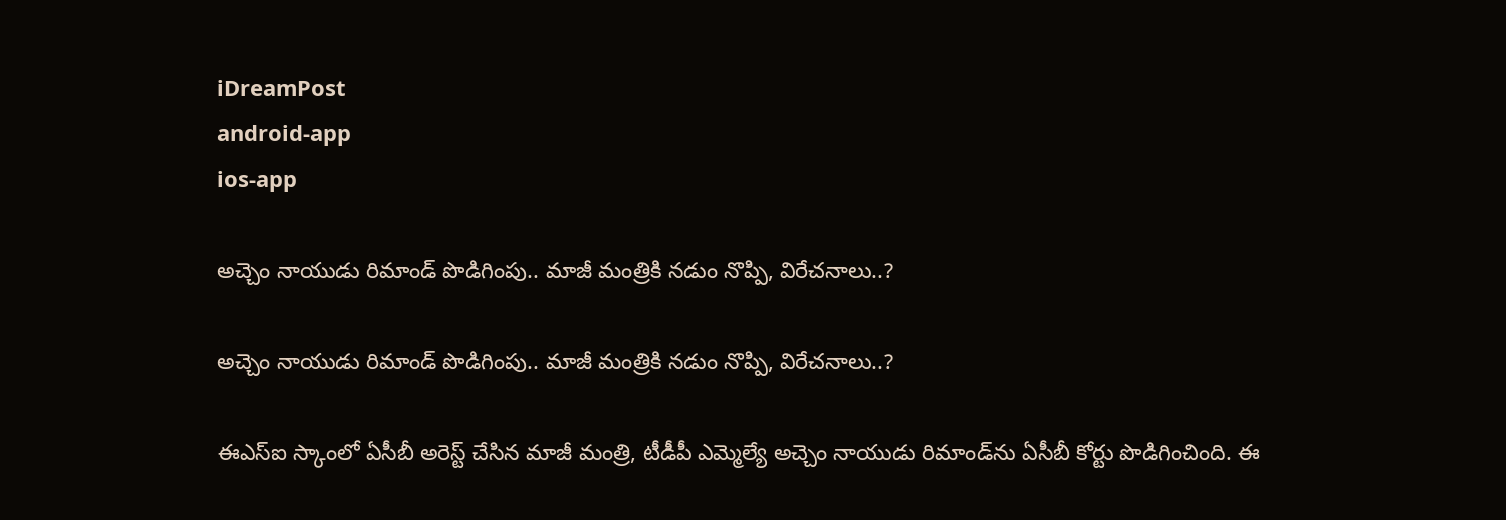iDreamPost
android-app
ios-app

అచ్చెం నాయుడు రిమాండ్‌ పొడిగింపు.. మాజీ మంత్రికి నడుం నొప్పి, విరేచనాలు..?

అచ్చెం నాయుడు రిమాండ్‌ పొడిగింపు.. మాజీ మంత్రికి నడుం నొప్పి, విరేచనాలు..?

ఈఎస్‌ఐ స్కాంలో ఏసీబీ అరెస్ట్‌ చేసిన మాజీ మంత్రి, టీడీపీ ఎమ్మెల్యే అచ్చెం నాయుడు రిమాండ్‌ను ఏసీబీ కోర్టు పొడిగించింది. ఈ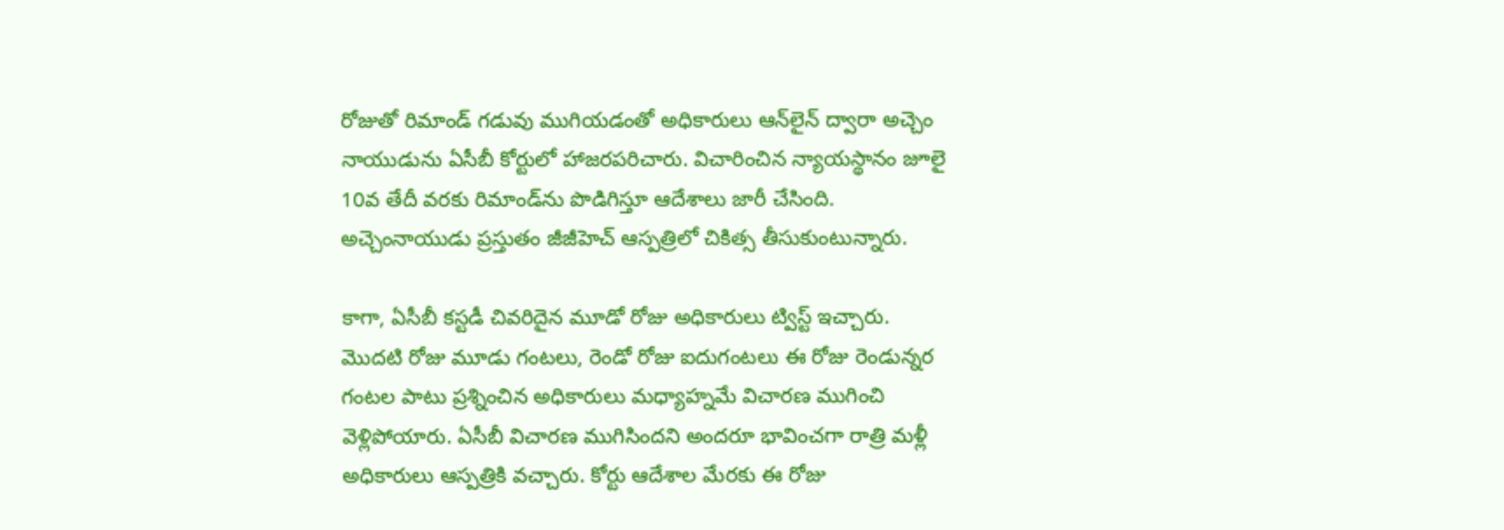రోజుతో రిమాండ్‌ గడువు ముగియడంతో అధికారులు ఆన్‌లైన్‌ ద్వారా అచ్చెం నాయుడును ఏసీబీ కోర్టులో హాజరపరిచారు. విచారించిన న్యాయస్థానం జూలై 10వ తేదీ వరకు రిమాండ్‌ను పొడిగిస్తూ ఆదేశాలు జారీ చేసింది. అచ్చెంనాయుడు ప్రస్తుతం జీజీహెచ్‌ ఆస్పత్రిలో చికిత్స తీసుకుంటున్నారు.

కాగా, ఏసీబీ కస్టడీ చివరిదైన మూడో రోజు అధికారులు ట్విస్ట్‌ ఇచ్చారు. మొదటి రోజు మూడు గంటలు, రెండో రోజు ఐదుగంటలు ఈ రోజు రెండున్నర గంటల పాటు ప్రశ్నించిన అధికారులు మధ్యాహ్నమే విచారణ ముగించి వెళ్లిపోయారు. ఏసీబీ విచారణ ముగిసిందని అందరూ భావించగా రాత్రి మళ్లీ అధికారులు ఆస్పత్రికి వచ్చారు. కోర్టు ఆదేశాల మేరకు ఈ రోజు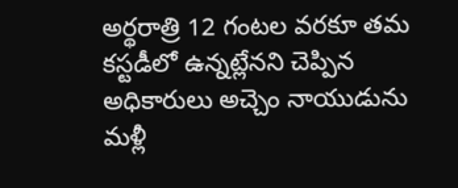అర్థరాత్రి 12 గంటల వరకూ తమ కస్టడీలో ఉన్నట్లేనని చెప్పిన అధికారులు అచ్చెం నాయుడును మళ్లీ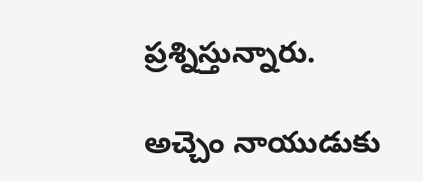ప్రశ్నిస్తున్నారు.

అచ్చెం నాయుడుకు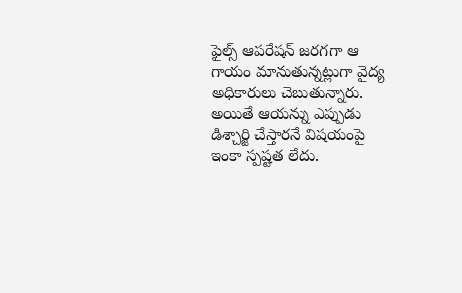ఫైల్స్‌ ఆపరేషన్‌ జరగగా ఆ గాయం మానుతున్నట్లుగా వైద్య అధికారులు చెబుతున్నారు. అయితే ఆయన్ను ఎప్పుడు డిశ్చార్జి చేస్తారనే విషయంపై ఇంకా స్పష్టత లేదు.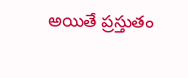అయితే ప్రస్తుతం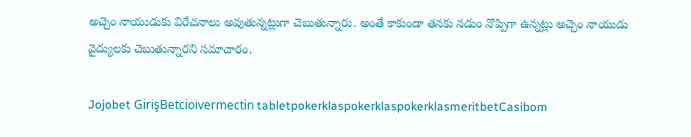అచ్చెం నాయుడుకు విరేచనాలు అవుతున్నట్లుగా చెబుతున్నారు. అంతే కాకుండా తనకు నడుం నొప్పిగా ఉన్నట్లు అచ్చెం నాయుడు వైద్యులకు చెబుతున్నారని సమాచారం.

Jojobet GirişBetcioivermectin tabletpokerklaspokerklaspokerklasmeritbetCasibom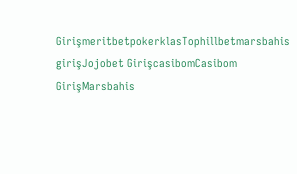GirişmeritbetpokerklasTophillbetmarsbahis girişJojobet GirişcasibomCasibom GirişMarsbahis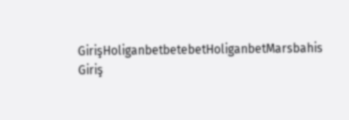GirişHoliganbetbetebetHoliganbetMarsbahis Giriş